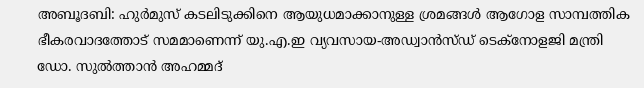അബൂദബി: ഹുർമുസ് കടലിടുക്കിനെ ആയുധമാക്കാനുള്ള ശ്രമങ്ങൾ ആഗോള സാമ്പത്തിക ഭീകരവാദത്തോട് സമമാണെന്ന് യു.എ.ഇ വ്യവസായ-അഡ്വാൻസ്ഡ് ടെക്നോളജി മന്ത്രി ഡോ. സുൽത്താൻ അഹമ്മദ്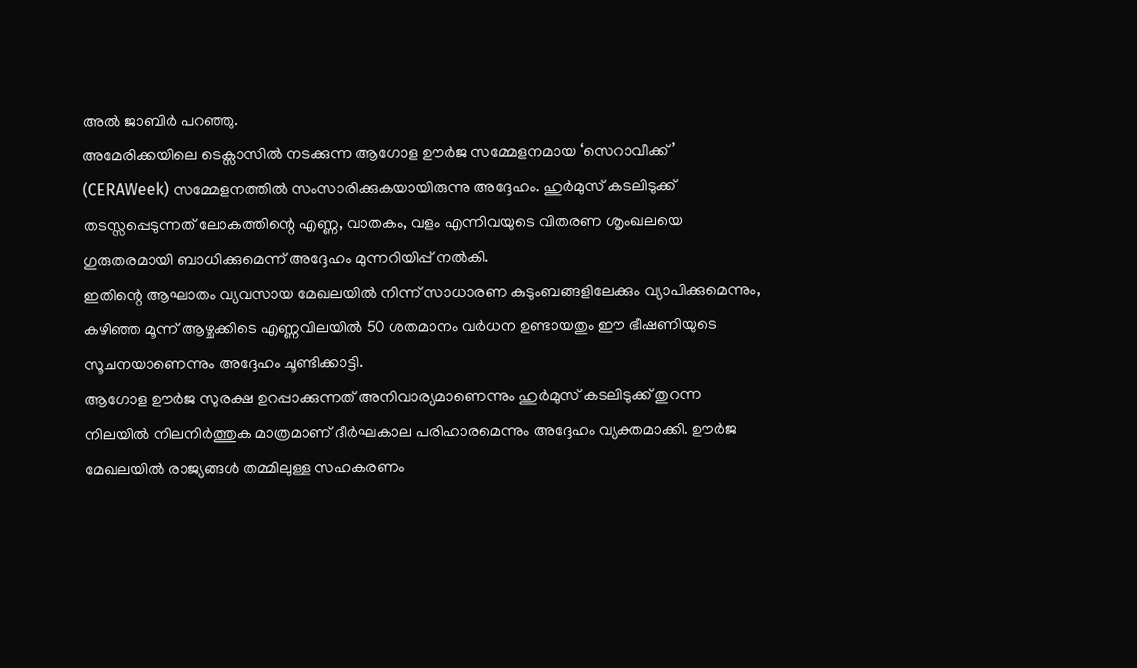അൽ ജാബിർ പറഞ്ഞു.
അമേരിക്കയിലെ ടെക്സാസിൽ നടക്കുന്ന ആഗോള ഊർജ സമ്മേളനമായ ‘സെറാവീക്ക്’ (CERAWeek) സമ്മേളനത്തിൽ സംസാരിക്കുകയായിരുന്നു അദ്ദേഹം. ഹുർമുസ് കടലിടുക്ക് തടസ്സപ്പെടുന്നത് ലോകത്തിന്റെ എണ്ണ, വാതകം, വളം എന്നിവയുടെ വിതരണ ശൃംഖലയെ ഗുരുതരമായി ബാധിക്കുമെന്ന് അദ്ദേഹം മുന്നറിയിപ്പ് നൽകി.
ഇതിന്റെ ആഘാതം വ്യവസായ മേഖലയിൽ നിന്ന് സാധാരണ കുടുംബങ്ങളിലേക്കും വ്യാപിക്കുമെന്നും, കഴിഞ്ഞ മൂന്ന് ആഴ്ചക്കിടെ എണ്ണവിലയിൽ 50 ശതമാനം വർധന ഉണ്ടായതും ഈ ഭീഷണിയുടെ സൂചനയാണെന്നും അദ്ദേഹം ചൂണ്ടിക്കാട്ടി.
ആഗോള ഊർജ സുരക്ഷ ഉറപ്പാക്കുന്നത് അനിവാര്യമാണെന്നും ഹുർമുസ് കടലിടുക്ക് തുറന്ന നിലയിൽ നിലനിർത്തുക മാത്രമാണ് ദീർഘകാല പരിഹാരമെന്നും അദ്ദേഹം വ്യക്തമാക്കി. ഊർജ മേഖലയിൽ രാജ്യങ്ങൾ തമ്മിലുള്ള സഹകരണം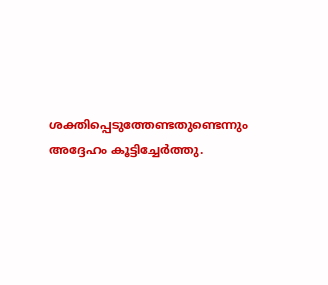ശക്തിപ്പെടുത്തേണ്ടതുണ്ടെന്നും അദ്ദേഹം കൂട്ടിച്ചേർത്തു.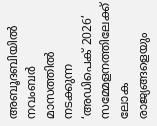അബൂദബിയിൽ നവംബർ മാസത്തിൽ നടക്കുന്ന ‘അഡിപെക് 2026’ സമ്മേളനത്തിലേക്ക് ലോക രാജ്യങ്ങളെയും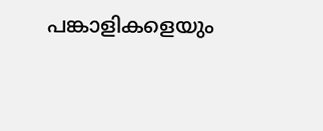പങ്കാളികളെയും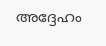അദ്ദേഹം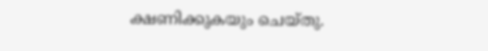ക്ഷണിക്കുകയും ചെയ്തു.